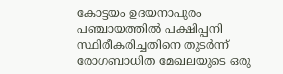കോട്ടയം ഉദയനാപുരം പഞ്ചായത്തിൽ പക്ഷിപ്പനി സ്ഥിരീകരിച്ചതിനെ തുടർന്ന് രോഗബാധിത മേഖലയുടെ ഒരു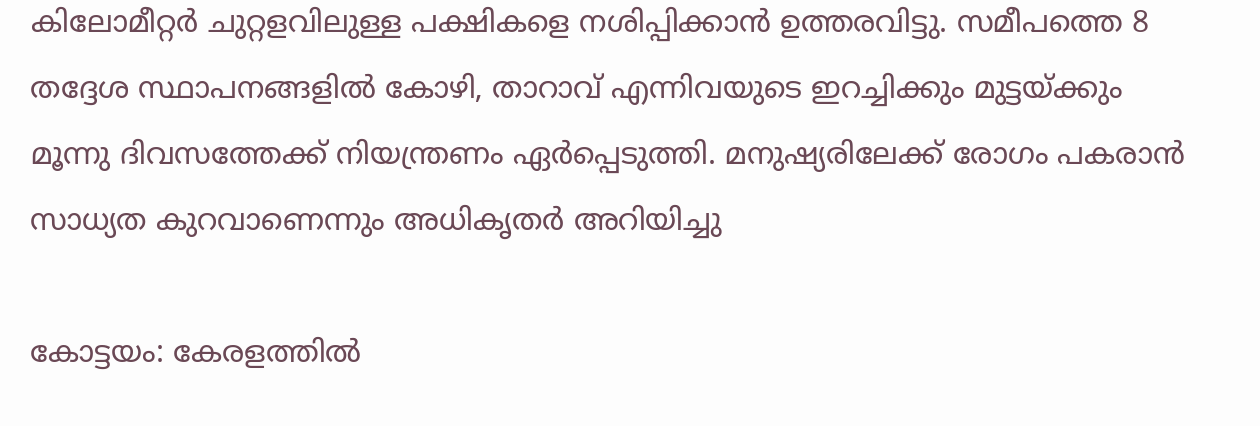കിലോമീറ്റർ ചുറ്റളവിലുള്ള പക്ഷികളെ നശിപ്പിക്കാൻ ഉത്തരവിട്ടു. സമീപത്തെ 8 തദ്ദേശ സ്ഥാപനങ്ങളിൽ കോഴി, താറാവ് എന്നിവയുടെ ഇറച്ചിക്കും മുട്ടയ്ക്കും മൂന്നു ദിവസത്തേക്ക് നിയന്ത്രണം ഏർപ്പെടുത്തി. മനുഷ്യരിലേക്ക് രോഗം പകരാൻ സാധ്യത കുറവാണെന്നും അധികൃതർ അറിയിച്ചു

കോട്ടയം: കേരളത്തിൽ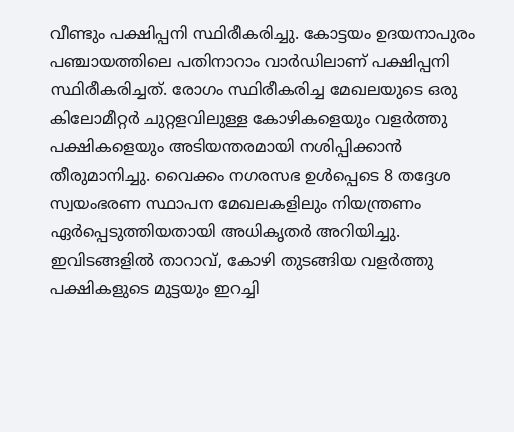വീണ്ടും പക്ഷിപ്പനി സ്ഥിരീകരിച്ചു. കോട്ടയം ഉദയനാപുരം പഞ്ചായത്തിലെ പതിനാറാം വാർഡിലാണ് പക്ഷിപ്പനി സ്ഥിരീകരിച്ചത്. രോഗം സ്ഥിരീകരിച്ച മേഖലയുടെ ഒരു കിലോമീറ്റർ ചുറ്റളവിലുള്ള കോഴികളെയും വളർത്തു പക്ഷികളെയും അടിയന്തരമായി നശിപ്പിക്കാൻ തീരുമാനിച്ചു. വൈക്കം നഗരസഭ ഉൾപ്പെടെ 8 തദ്ദേശ സ്വയംഭരണ സ്ഥാപന മേഖലകളിലും നിയന്ത്രണം ഏ‌ർപ്പെടുത്തിയതായി അധികൃതർ അറിയിച്ചു. ഇവിടങ്ങളിൽ താറാവ്, കോഴി തുടങ്ങിയ വളർത്തു പക്ഷികളുടെ മുട്ടയും ഇറച്ചി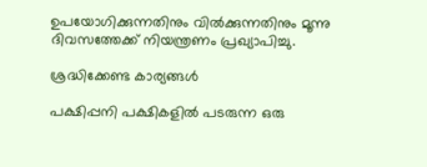ഉപയോഗിക്കുന്നതിനും വിൽക്കുന്നതിനും മൂന്നു ദിവസത്തേക്ക് നിയന്ത്രണം പ്രഖ്യാപിച്ചു.

ശ്രദ്ധിക്കേണ്ട കാര്യങ്ങൾ

പക്ഷിപ്പനി പക്ഷികളിൽ പടരുന്ന ഒരു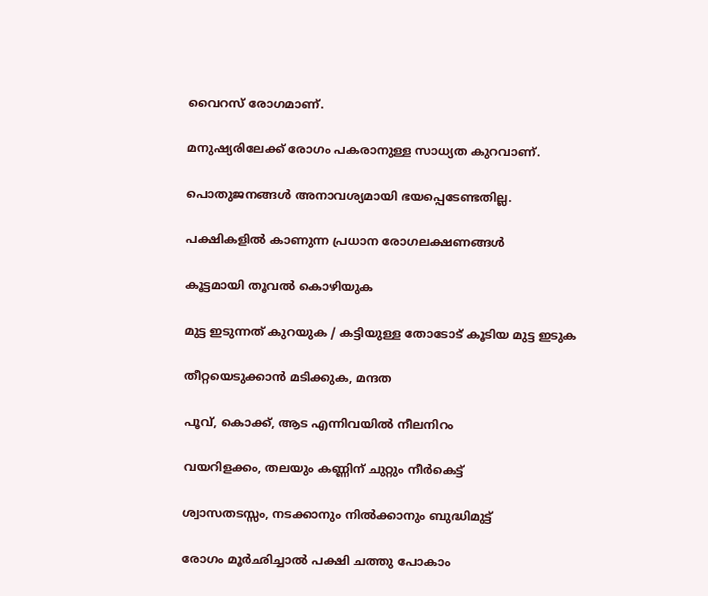വൈറസ് രോഗമാണ്.

മനുഷ്യരിലേക്ക് രോഗം പകരാനുള്ള സാധ്യത കുറവാണ്.

പൊതുജനങ്ങൾ അനാവശ്യമായി ഭയപ്പെടേണ്ടതില്ല.

പക്ഷികളിൽ കാണുന്ന പ്രധാന രോഗലക്ഷണങ്ങൾ

കൂട്ടമായി തൂവൽ കൊഴിയുക

മുട്ട ഇടുന്നത് കുറയുക / കട്ടിയുള്ള തോടോട് കൂടിയ മുട്ട ഇടുക

തീറ്റയെടുക്കാൻ മടിക്കുക, മന്ദത

പൂവ്, കൊക്ക്, ആട എന്നിവയിൽ നീലനിറം

വയറിളക്കം, തലയും കണ്ണിന് ചുറ്റും നീർകെട്ട്

ശ്വാസതടസ്സം, നടക്കാനും നിൽക്കാനും ബുദ്ധിമുട്ട്

രോഗം മൂർഛിച്ചാൽ പക്ഷി ചത്തു പോകാം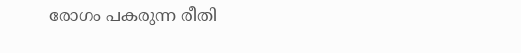രോഗം പകരുന്ന രീതി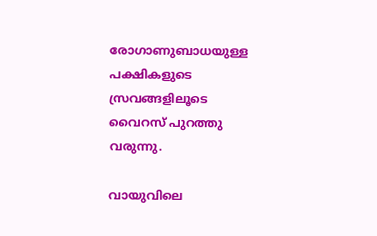രോഗാണുബാധയുള്ള പക്ഷികളുടെ സ്രവങ്ങളിലൂടെ വൈറസ് പുറത്തു വരുന്നു.

വായുവിലെ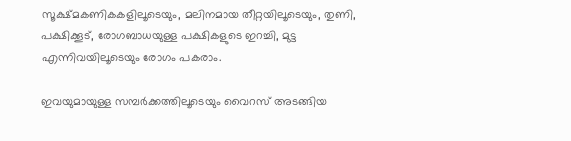സൂക്ഷ്മകണികകളിലൂടെയും, മലിനമായ തീറ്റയിലൂടെയും, തുണി, പക്ഷിക്കൂട്, രോഗബാധയുള്ള പക്ഷികളുടെ ഇറച്ചി, മുട്ട എന്നിവയിലൂടെയും രോഗം പകരാം.

ഇവയുമായുള്ള സമ്പർക്കത്തിലൂടെയും വൈറസ് അടങ്ങിയ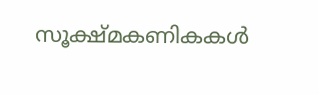സൂക്ഷ്മകണികകൾ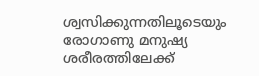ശ്വസിക്കുന്നതിലൂടെയും രോഗാണു മനുഷ്യ ശരീരത്തിലേക്ക്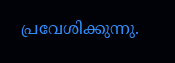പ്രവേശിക്കുന്നു.